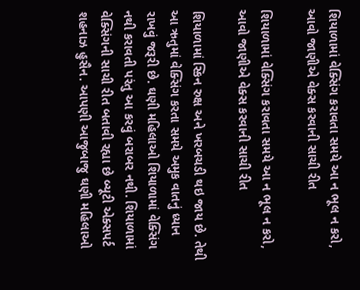શિયાળામાં વેક્સિંગ કરાવતા સમયે આ ન ભૂલ ન કરો, આવો જાણીએ વેક્સ કરવાની સાચી રીત

શિયાળામાં વેક્સિંગ કરાવતા સમયે આ ન ભૂલ ન કરો, આવો જાણીએ વેક્સ કરવાની સાચી રીત

શિયાળામાં સ્કિન રુક્ષ અને ખરબચડી થઇ જાય છે. તેથી આ ઋતુમાં વેક્સિંગ કરતા સમયે અમુક વાતનું ધ્યાન રાખવું જરૂરી છે. ઘણી મહિલાઓ શિયાળામાં વેક્સિંગ નથી કરાવતી પરંતુ આ કરવું બરાબર નથી. શિયાળામાં વેક્સિંગની સાચી રીત બતાવી રહ્યા છે બ્યૂટી એક્સપર્ટ શહનાઝ હુસૈન. આપણી આજુબાજુ ઘણી મહિલાઓ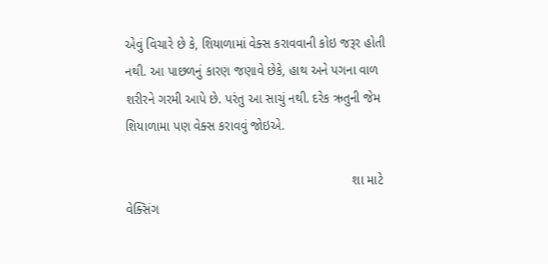એવું વિચારે છે કે, શિયાળામાં વેક્સ કરાવવાની કોઇ જરૂર હોતી નથી. આ પાછળનું કારણ જણાવે છેકે, હાથ અને પગના વાળ શરીરને ગરમી આપે છે. પરંતુ આ સાચું નથી. દરેક ઋતુની જેમ શિયાળામા પણ વેક્સ કરાવવું જોઇએ.

                                                               શા માટે વેક્સિંગ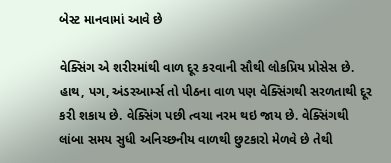બેસ્ટ માનવામાં આવે છે

વેક્સિંગ એ શરીરમાંથી વાળ દૂર કરવાની સૌથી લોકપ્રિય પ્રોસેસ છે. હાથ, પગ, અંડરઆર્મ્સ તો પીઠના વાળ પણ વેક્સિંગથી સરળતાથી દૂર કરી શકાય છે. વેક્સિંગ પછી ત્વચા નરમ થઇ જાય છે. વેક્સિંગથી લાંબા સમય સુધી અનિચ્છનીય વાળથી છુટકારો મેળવે છે તેથી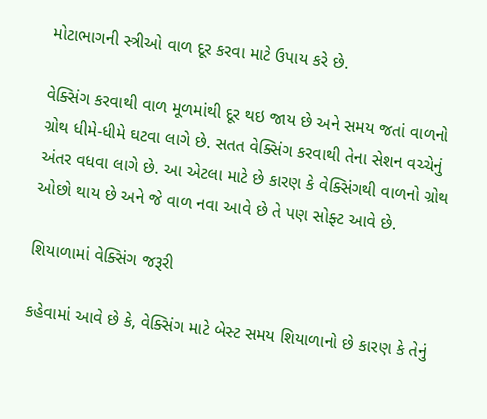મોટાભાગની સ્ત્રીઓ વાળ દૂર કરવા માટે ઉપાય કરે છે.

વેક્સિંગ કરવાથી વાળ મૂળમાંથી દૂર થઇ જાય છે અને સમય જતાં વાળનો ગ્રોથ ધીમે-ધીમે ઘટવા લાગે છે. સતત વેક્સિંગ કરવાથી તેના સેશન વચ્ચેનું અંતર વધવા લાગે છે. આ એટલા માટે છે કારણ કે વેક્સિંગથી વાળનો ગ્રોથ ઓછો થાય છે અને જે વાળ નવા આવે છે તે પણ સોફ્ટ આવે છે.

શિયાળામાં વેક્સિંગ જરૂરી‌‌

કહેવામાં આવે છે કે, વેક્સિંગ માટે બેસ્ટ સમય શિયાળાનો છે કારણ કે તેનું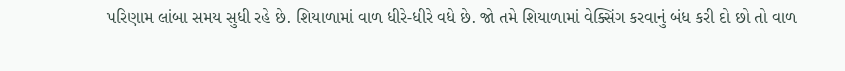પરિણામ લાંબા સમય સુધી રહે છે. શિયાળામાં વાળ ધીરે-ધીરે વધે છે. જો તમે શિયાળામાં વેક્સિંગ કરવાનું બંધ કરી દો છો તો વાળ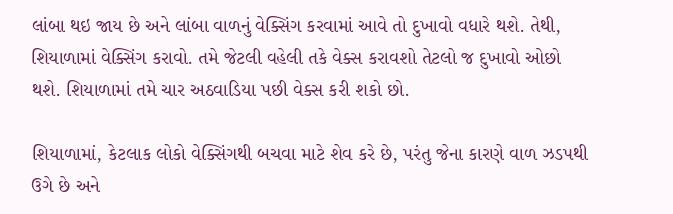લાંબા થઇ જાય છે અને લાંબા વાળનું વેક્સિંગ કરવામાં આવે તો દુખાવો વધારે થશે. તેથી, શિયાળામાં વેક્સિંગ કરાવો. તમે જેટલી વહેલી તકે વેક્સ કરાવશો તેટલો જ દુખાવો ઓછો થશે. શિયાળામાં તમે ચાર અઠવાડિયા પછી વેક્સ કરી શકો છો.

શિયાળામાં, કેટલાક લોકો વેક્સિંગથી બચવા માટે શેવ કરે છે, પરંતુ જેના કારણે વાળ ઝડપથી ઉગે છે અને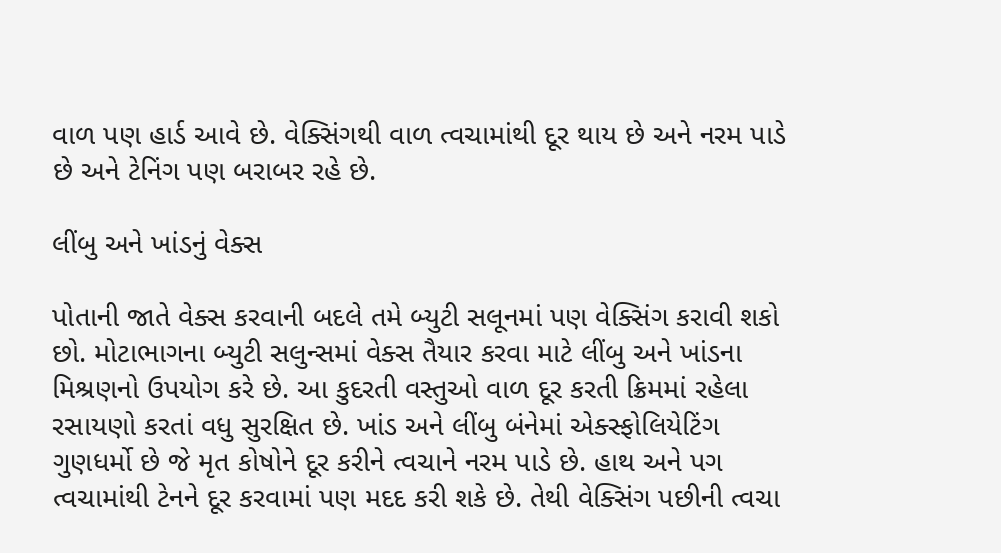વાળ પણ હાર્ડ આવે છે. વેક્સિંગથી વાળ ત્વચામાંથી દૂર થાય છે અને નરમ પાડે છે અને ટેનિંગ પણ બરાબર રહે છે.

લીંબુ અને ખાંડનું વેક્સ

પોતાની જાતે વેક્સ કરવાની બદલે તમે બ્યુટી સલૂનમાં પણ વેક્સિંગ કરાવી શકો છો. મોટાભાગના બ્યુટી સલુન્સમાં વેક્સ તૈયાર કરવા માટે લીંબુ અને ખાંડના મિશ્રણનો ઉપયોગ કરે છે. આ કુદરતી વસ્તુઓ વાળ દૂર કરતી ક્રિમમાં રહેલા રસાયણો કરતાં વધુ સુરક્ષિત છે. ખાંડ અને લીંબુ બંનેમાં એક્સ્ફોલિયેટિંગ ગુણધર્મો છે જે મૃત કોષોને દૂર કરીને ત્વચાને નરમ પાડે છે. હાથ અને પગ ત્વચામાંથી ટેનને દૂર કરવામાં પણ મદદ કરી શકે છે. તેથી વેક્સિંગ પછીની ત્વચા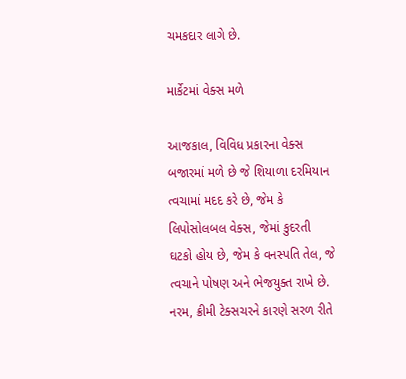ચમકદાર લાગે છે.

માર્કેટમાં વેક્સ મળે‌‌

આજકાલ, વિવિધ પ્રકારના વેક્સ બજારમાં મળે છે જે શિયાળા દરમિયાન ત્વચામાં મદદ કરે છે, જેમ કે લિપોસોલબલ વેક્સ, જેમાં કુદરતી ઘટકો હોય છે, જેમ કે વનસ્પતિ તેલ, જે ત્વચાને પોષણ અને ભેજયુક્ત રાખે છે. નરમ, ક્રીમી ટેક્સચરને કારણે સરળ રીતે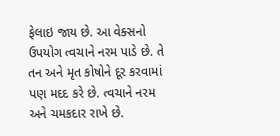ફેલાઇ જાય છે. આ વેક્સનો ઉપયોગ ત્વચાને નરમ પાડે છે. તે તન અને મૃત કોષોને દૂર કરવામાં પણ મદદ કરે છે. ત્વચાને નરમ અને ચમકદાર રાખે છે.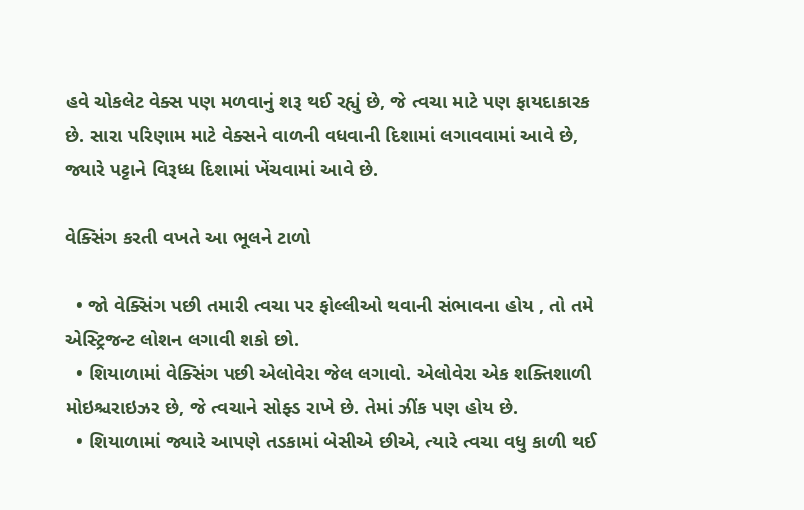હવે ચોકલેટ વેક્સ પણ મળવાનું શરૂ થઈ રહ્યું છે, જે ત્વચા માટે પણ ફાયદાકારક છે. સારા પરિણામ માટે વેક્સને વાળની વધવાની દિશામાં લગાવવામાં આવે છે, જ્યારે પટ્ટાને વિરૂધ્ધ દિશામાં ખેંચવામાં આવે છે.

વેક્સિંગ કરતી વખતે આ ભૂલને ટાળો

  • જો વેક્સિંગ પછી તમારી ત્વચા પર ફોલ્લીઓ થવાની સંભાવના હોય , તો તમે એસ્ટ્રિજન્ટ લોશન લગાવી શકો છો.
  • શિયાળામાં વેક્સિંગ પછી એલોવેરા જેલ લગાવો. એલોવેરા એક શક્તિશાળી મોઇશ્ચરાઇઝર છે, જે ત્વચાને સોફ્ડ રાખે છે. તેમાં ઝીંક પણ હોય છે.
  • શિયાળામાં જ્યારે આપણે તડકામાં બેસીએ છીએ, ત્યારે ત્વચા વધુ કાળી થઈ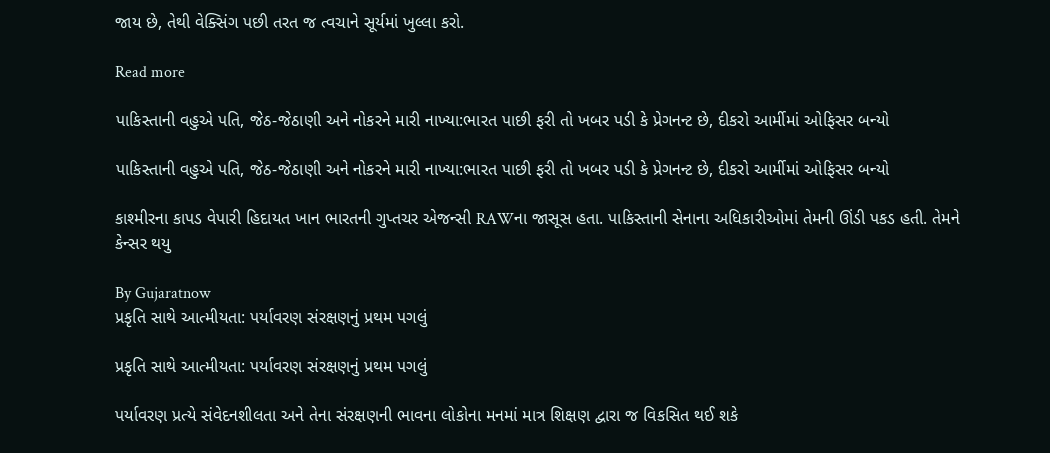જાય છે, તેથી વેક્સિંગ પછી તરત જ ત્વચાને સૂર્યમાં ખુલ્લા કરો.

Read more

પાકિસ્તાની વહુએ પતિ, જેઠ-જેઠાણી અને નોકરને મારી નાખ્યા:ભારત પાછી ફરી તો ખબર પડી કે પ્રેગનન્ટ છે, દીકરો આર્મીમાં ઓફિસર બન્યો

પાકિસ્તાની વહુએ પતિ, જેઠ-જેઠાણી અને નોકરને મારી નાખ્યા:ભારત પાછી ફરી તો ખબર પડી કે પ્રેગનન્ટ છે, દીકરો આર્મીમાં ઓફિસર બન્યો

કાશ્મીરના કાપડ વેપારી હિદાયત ખાન ભારતની ગુપ્તચર એજન્સી RAWના જાસૂસ હતા. પાકિસ્તાની સેનાના અધિકારીઓમાં તેમની ઊંડી પકડ હતી. તેમને કેન્સર થયુ

By Gujaratnow
પ્રકૃતિ સાથે આત્મીયતા: પર્યાવરણ સંરક્ષણનું પ્રથમ પગલું

પ્રકૃતિ સાથે આત્મીયતા: પર્યાવરણ સંરક્ષણનું પ્રથમ પગલું

પર્યાવરણ પ્રત્યે સંવેદનશીલતા અને તેના સંરક્ષણની ભાવના લોકોના મનમાં માત્ર શિક્ષણ દ્વારા જ વિકસિત થઈ શકે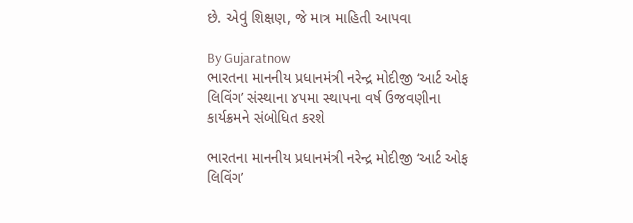છે. એવું શિક્ષણ, જે માત્ર માહિતી આપવા

By Gujaratnow
ભારતના માનનીય પ્રધાનમંત્રી નરેન્દ્ર મોદીજી ‘આર્ટ ઓફ લિવિંગ’ સંસ્થાના ૪૫મા સ્થાપના વર્ષ ઉજવણીના કાર્યક્રમને સંબોધિત કરશે

ભારતના માનનીય પ્રધાનમંત્રી નરેન્દ્ર મોદીજી ‘આર્ટ ઓફ લિવિંગ’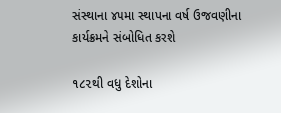સંસ્થાના ૪૫મા સ્થાપના વર્ષ ઉજવણીના કાર્યક્રમને સંબોધિત કરશે

૧૮૨થી વધુ દેશોના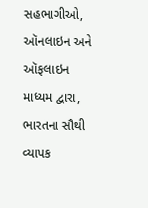સહભાગીઓ, ઑનલાઇન અને ઑફલાઇન માધ્યમ દ્વારા, ભારતના સૌથી વ્યાપક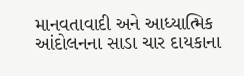માનવતાવાદી અને આધ્યાત્મિક આંદોલનના સાડા ચાર દાયકાના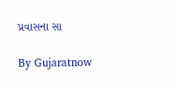પ્રવાસના સા

By Gujaratnow